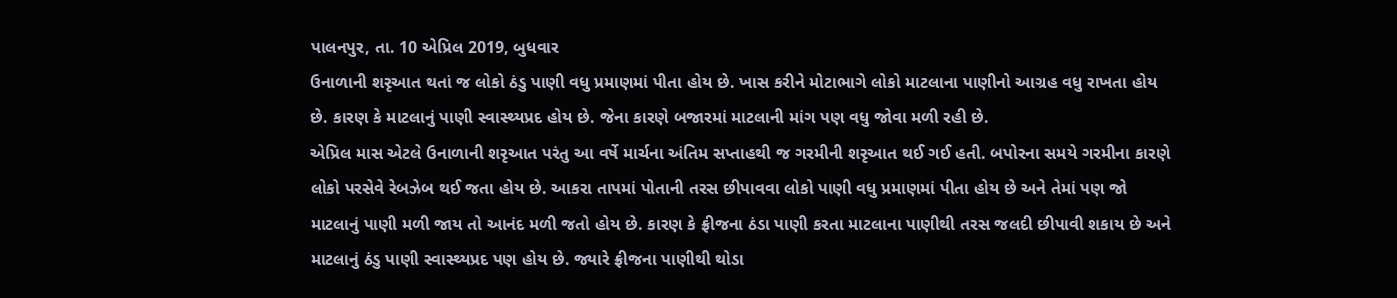પાલનપુર, તા. 10 એપ્રિલ 2019, બુધવાર
ઉનાળાની શરૃઆત થતાં જ લોકો ઠંડુ પાણી વધુ પ્રમાણમાં પીતા હોય છે. ખાસ કરીને મોટાભાગે લોકો માટલાના પાણીનો આગ્રહ વધુ રાખતા હોય છે. કારણ કે માટલાનું પાણી સ્વાસ્થ્યપ્રદ હોય છે. જેના કારણે બજારમાં માટલાની માંગ પણ વધુ જોવા મળી રહી છે.
એપ્રિલ માસ એટલે ઉનાળાની શરૃઆત પરંતુ આ વર્ષે માર્ચના અંતિમ સપ્તાહથી જ ગરમીની શરૃઆત થઈ ગઈ હતી. બપોરના સમયે ગરમીના કારણે લોકો પરસેવે રેબઝેબ થઈ જતા હોય છે. આકરા તાપમાં પોતાની તરસ છીપાવવા લોકો પાણી વધુ પ્રમાણમાં પીતા હોય છે અને તેમાં પણ જો માટલાનું પાણી મળી જાય તો આનંદ મળી જતો હોય છે. કારણ કે ફ્રીજના ઠંડા પાણી કરતા માટલાના પાણીથી તરસ જલદી છીપાવી શકાય છે અને માટલાનું ઠંડુ પાણી સ્વાસ્થ્યપ્રદ પણ હોય છે. જ્યારે ફ્રીજના પાણીથી થોડા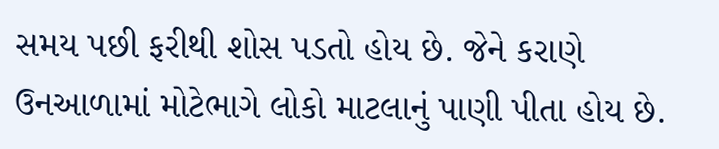સમય પછી ફરીથી શોસ પડતો હોય છે. જેને કરાણે ઉનઆળામાં મોટેભાગે લોકો માટલાનું પાણી પીતા હોય છે.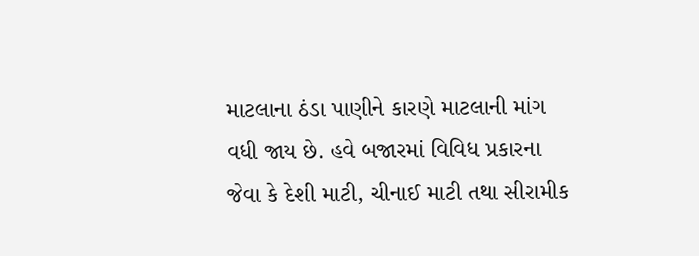માટલાના ઠંડા પાણીને કારણે માટલાની માંગ વધી જાય છે. હવે બજારમાં વિવિધ પ્રકારના જેવા કે દેશી માટી, ચીનાઈ માટી તથા સીરામીક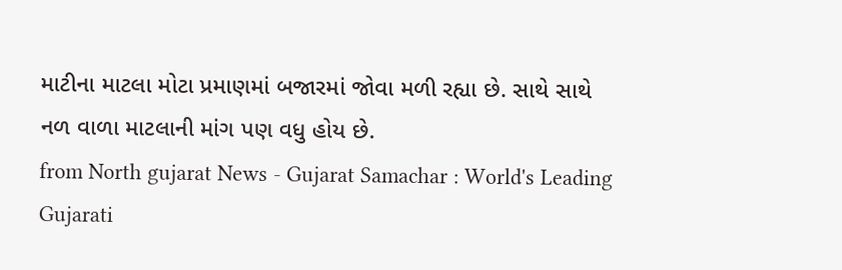માટીના માટલા મોટા પ્રમાણમાં બજારમાં જોવા મળી રહ્યા છે. સાથે સાથે નળ વાળા માટલાની માંગ પણ વધુ હોય છે.
from North gujarat News - Gujarat Samachar : World's Leading Gujarati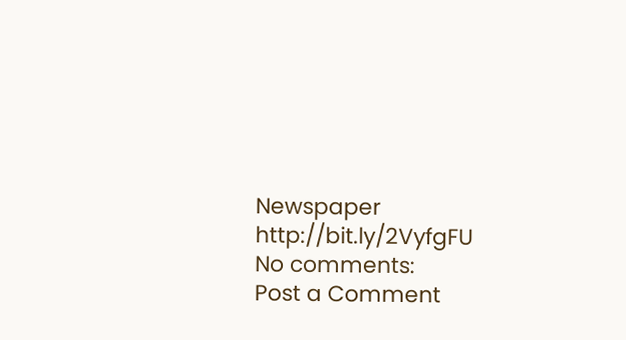Newspaper http://bit.ly/2VyfgFU
No comments:
Post a Comment